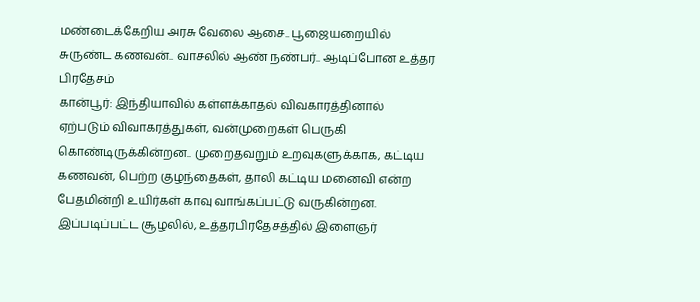மண்டைக்கேறிய அரசு வேலை ஆசை.. பூஜையறையில் சுருண்ட கணவன்.. வாசலில் ஆண் நண்பர்.. ஆடிப்போன உத்தர பிரதேசம்
கான்பூர்: இந்தியாவில் கள்ளக்காதல் விவகாரத்தினால் ஏற்படும் விவாகரத்துகள், வன்முறைகள் பெருகி கொண்டிருக்கின்றன.. முறைதவறும் உறவுகளுக்காக, கட்டிய கணவன், பெற்ற குழந்தைகள், தாலி கட்டிய மனைவி என்ற பேதமின்றி உயிர்கள் காவு வாங்கப்பட்டு வருகின்றன. இப்படிப்பட்ட சூழலில், உத்தரபிரதேசத்தில் இளைஞர்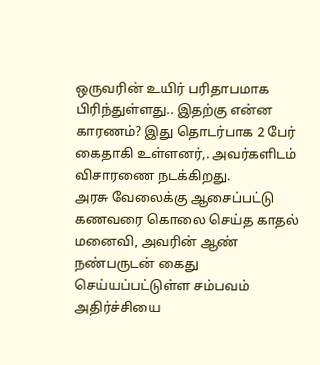ஒருவரின் உயிர் பரிதாபமாக பிரிந்துள்ளது.. இதற்கு என்ன காரணம்? இது தொடர்பாக 2 பேர் கைதாகி உள்ளனர்,. அவர்களிடம் விசாரணை நடக்கிறது.
அரசு வேலைக்கு ஆசைப்பட்டு கணவரை கொலை செய்த காதல் மனைவி, அவரின் ஆண் நண்பருடன் கைது செய்யப்பட்டுள்ள சம்பவம் அதிர்ச்சியை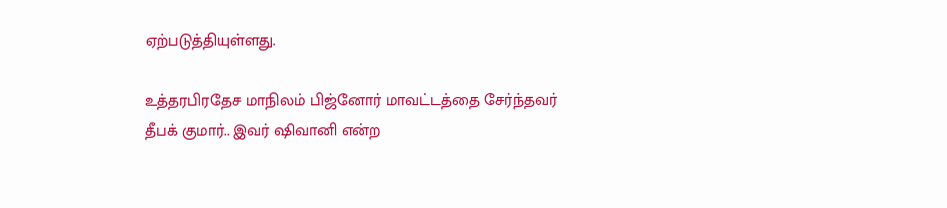ஏற்படுத்தியுள்ளது.

உத்தரபிரதேச மாநிலம் பிஜ்னோர் மாவட்டத்தை சேர்ந்தவர் தீபக் குமார்.. இவர் ஷிவானி என்ற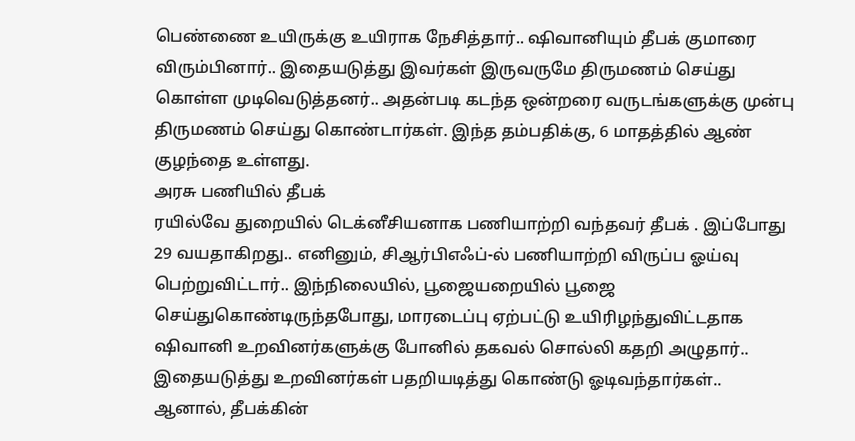பெண்ணை உயிருக்கு உயிராக நேசித்தார்.. ஷிவானியும் தீபக் குமாரை விரும்பினார்.. இதையடுத்து இவர்கள் இருவருமே திருமணம் செய்து கொள்ள முடிவெடுத்தனர்.. அதன்படி கடந்த ஒன்றரை வருடங்களுக்கு முன்பு திருமணம் செய்து கொண்டார்கள். இந்த தம்பதிக்கு, 6 மாதத்தில் ஆண் குழந்தை உள்ளது.
அரசு பணியில் தீபக்
ரயில்வே துறையில் டெக்னீசியனாக பணியாற்றி வந்தவர் தீபக் . இப்போது 29 வயதாகிறது.. எனினும், சிஆர்பிஎஃப்-ல் பணியாற்றி விருப்ப ஓய்வு பெற்றுவிட்டார்.. இந்நிலையில், பூஜையறையில் பூஜை செய்துகொண்டிருந்தபோது, மாரடைப்பு ஏற்பட்டு உயிரிழந்துவிட்டதாக ஷிவானி உறவினர்களுக்கு போனில் தகவல் சொல்லி கதறி அழுதார்.. இதையடுத்து உறவினர்கள் பதறியடித்து கொண்டு ஓடிவந்தார்கள்..
ஆனால், தீபக்கின்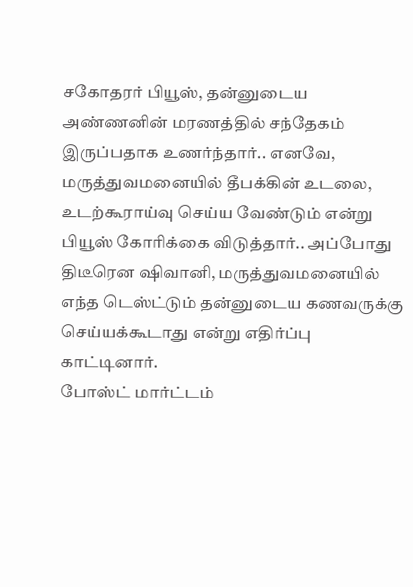சகோதரர் பியூஸ், தன்னுடைய அண்ணனின் மரணத்தில் சந்தேகம் இருப்பதாக உணர்ந்தார்.. எனவே, மருத்துவமனையில் தீபக்கின் உடலை, உடற்கூராய்வு செய்ய வேண்டும் என்று பியூஸ் கோரிக்கை விடுத்தார்.. அப்போது திடீரென ஷிவானி, மருத்துவமனையில் எந்த டெஸ்ட்டும் தன்னுடைய கணவருக்கு செய்யக்கூடாது என்று எதிர்ப்பு காட்டினார்.
போஸ்ட் மார்ட்டம்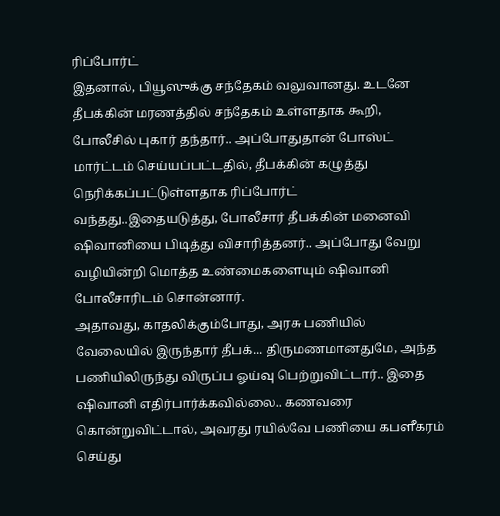ரிப்போர்ட்
இதனால், பியூஸுக்கு சந்தேகம் வலுவானது. உடனே தீபக்கின் மரணத்தில் சந்தேகம் உள்ளதாக கூறி, போலீசில் புகார் தந்தார்.. அப்போதுதான் போஸ்ட் மார்ட்டம் செய்யப்பட்டதில், தீபக்கின் கழுத்து நெரிக்கப்பட்டுள்ளதாக ரிப்போர்ட் வந்தது..இதையடுத்து, போலீசார் தீபக்கின் மனைவி ஷிவானியை பிடித்து விசாரித்தனர்.. அப்போது வேறு வழியின்றி மொத்த உண்மைகளையும் ஷிவானி போலீசாரிடம் சொன்னார்.
அதாவது, காதலிக்கும்போது, அரசு பணியில் வேலையில் இருந்தார் தீபக்... திருமணமானதுமே, அந்த பணியிலிருந்து விருப்ப ஓய்வு பெற்றுவிட்டார்.. இதை ஷிவானி எதிர்பார்க்கவில்லை.. கணவரை கொன்றுவிட்டால், அவரது ரயில்வே பணியை கபளீகரம் செய்து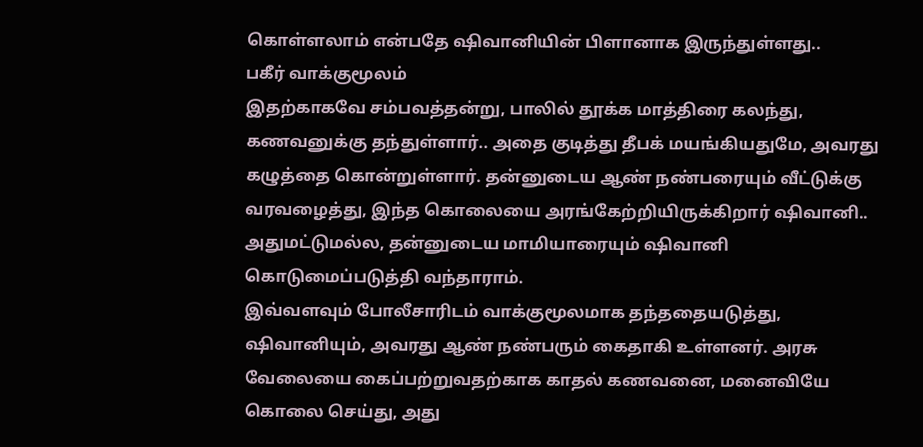கொள்ளலாம் என்பதே ஷிவானியின் பிளானாக இருந்துள்ளது..
பகீர் வாக்குமூலம்
இதற்காகவே சம்பவத்தன்று, பாலில் தூக்க மாத்திரை கலந்து, கணவனுக்கு தந்துள்ளார்.. அதை குடித்து தீபக் மயங்கியதுமே, அவரது கழுத்தை கொன்றுள்ளார். தன்னுடைய ஆண் நண்பரையும் வீட்டுக்கு வரவழைத்து, இந்த கொலையை அரங்கேற்றியிருக்கிறார் ஷிவானி.. அதுமட்டுமல்ல, தன்னுடைய மாமியாரையும் ஷிவானி கொடுமைப்படுத்தி வந்தாராம்.
இவ்வளவும் போலீசாரிடம் வாக்குமூலமாக தந்ததையடுத்து, ஷிவானியும், அவரது ஆண் நண்பரும் கைதாகி உள்ளனர். அரசு வேலையை கைப்பற்றுவதற்காக காதல் கணவனை, மனைவியே கொலை செய்து, அது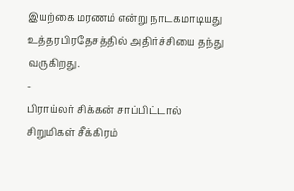இயற்கை மரணம் என்று நாடகமாடியது உத்தரபிரதேசத்தில் அதிர்ச்சியை தந்து வருகிறது.
-
பிராய்லர் சிக்கன் சாப்பிட்டால் சிறுமிகள் சீக்கிரம்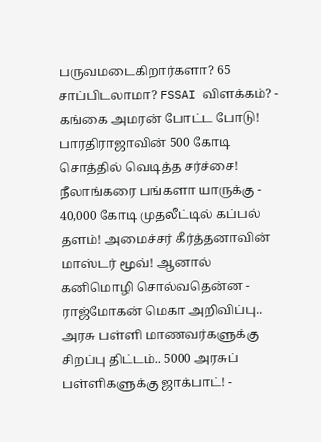பருவமடைகிறார்களா? 65 சாப்பிடலாமா? FSSAI விளக்கம்? -
கங்கை அமரன் போட்ட போடு! பாரதிராஜாவின் 500 கோடி சொத்தில் வெடித்த சர்ச்சை! நீலாங்கரை பங்களா யாருக்கு -
40,000 கோடி முதலீட்டில் கப்பல் தளம்! அமைச்சர் கீர்த்தனாவின் மாஸ்டர் மூவ்! ஆனால் கனிமொழி சொல்வதென்ன -
ராஜ்மோகன் மெகா அறிவிப்பு.. அரசு பள்ளி மாணவர்களுக்கு சிறப்பு திட்டம்.. 5000 அரசுப் பள்ளிகளுக்கு ஜாக்பாட்! -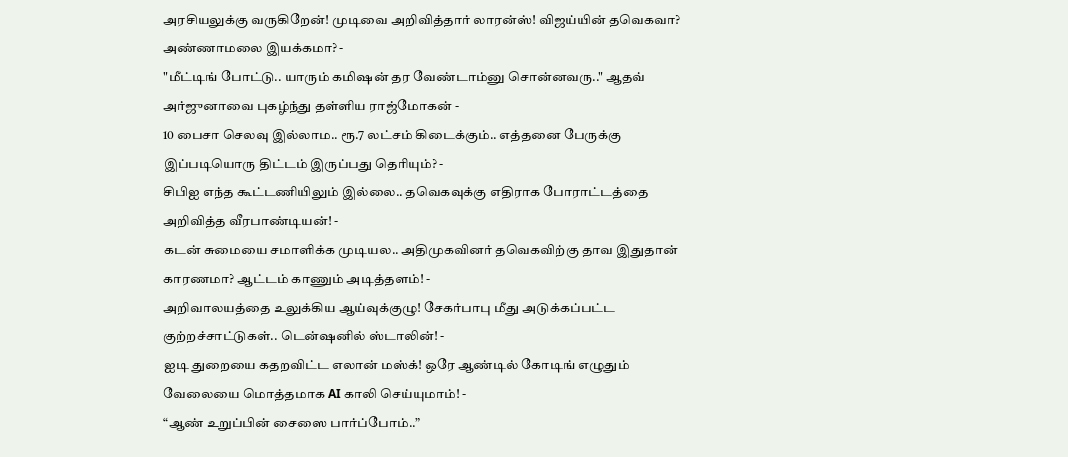அரசியலுக்கு வருகிறேன்! முடிவை அறிவித்தார் லாரன்ஸ்! விஜய்யின் தவெகவா? அண்ணாமலை இயக்கமா? -
"மீட்டிங் போட்டு.. யாரும் கமிஷன் தர வேண்டாம்னு சொன்னவரு.." ஆதவ் அர்ஜுனாவை புகழ்ந்து தள்ளிய ராஜ்மோகன் -
10 பைசா செலவு இல்லாம.. ரூ.7 லட்சம் கிடைக்கும்.. எத்தனை பேருக்கு இப்படியொரு திட்டம் இருப்பது தெரியும்? -
சிபிஐ எந்த கூட்டணியிலும் இல்லை.. தவெகவுக்கு எதிராக போராட்டத்தை அறிவித்த வீரபாண்டியன்! -
கடன் சுமையை சமாளிக்க முடியல.. அதிமுகவினர் தவெகவிற்கு தாவ இதுதான் காரணமா? ஆட்டம் காணும் அடித்தளம்! -
அறிவாலயத்தை உலுக்கிய ஆய்வுக்குழு! சேகர்பாபு மீது அடுக்கப்பட்ட குற்றச்சாட்டுகள்.. டென்ஷனில் ஸ்டாலின்! -
ஐடி துறையை கதறவிட்ட எலான் மஸ்க்! ஒரே ஆண்டில் கோடிங் எழுதும் வேலையை மொத்தமாக AI காலி செய்யுமாம்! -
“ஆண் உறுப்பின் சைஸை பார்ப்போம்..”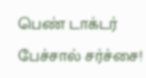பெண் டாக்டர் பேச்சால் சர்ச்சை!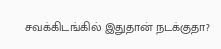சவக்கிடங்கில் இதுதான் நடக்குதா?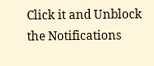Click it and Unblock the Notifications